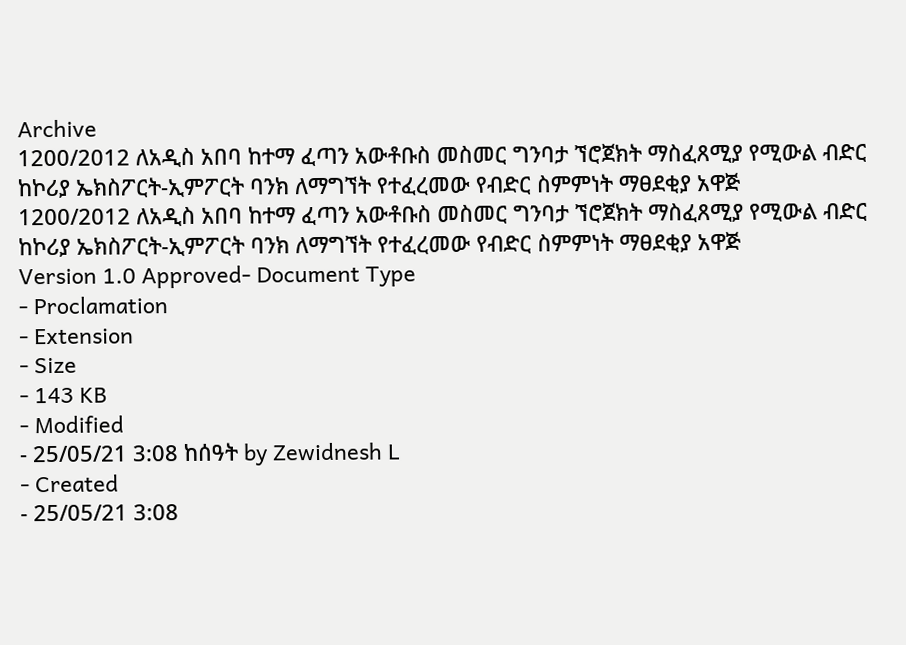Archive
1200/2012 ለአዲስ አበባ ከተማ ፈጣን አውቶቡስ መስመር ግንባታ ኘሮጀክት ማስፈጸሚያ የሚውል ብድር ከኮሪያ ኤክስፖርት-ኢምፖርት ባንክ ለማግኘት የተፈረመው የብድር ስምምነት ማፀደቂያ አዋጅ
1200/2012 ለአዲስ አበባ ከተማ ፈጣን አውቶቡስ መስመር ግንባታ ኘሮጀክት ማስፈጸሚያ የሚውል ብድር ከኮሪያ ኤክስፖርት-ኢምፖርት ባንክ ለማግኘት የተፈረመው የብድር ስምምነት ማፀደቂያ አዋጅ
Version 1.0 Approved- Document Type
- Proclamation
- Extension
- Size
- 143 KB
- Modified
- 25/05/21 3:08 ከሰዓት by Zewidnesh L
- Created
- 25/05/21 3:08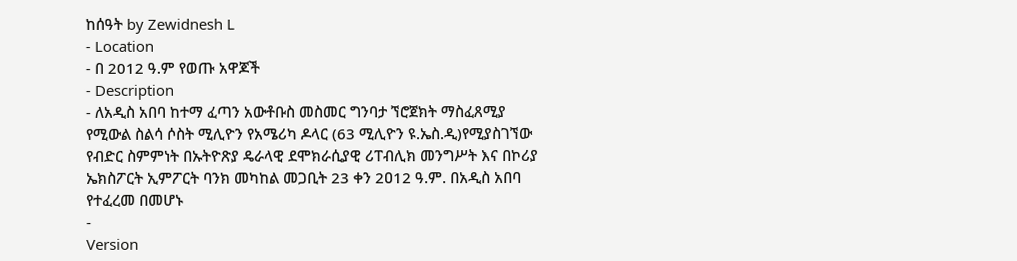ከሰዓት by Zewidnesh L
- Location
- በ 2012 ዓ.ም የወጡ አዋጆች
- Description
- ለአዲስ አበባ ከተማ ፈጣን አውቶቡስ መስመር ግንባታ ኘሮጀክት ማስፈጸሚያ የሚውል ስልሳ ሶስት ሚሊዮን የአሜሪካ ዶላር (63 ሚሊዮን ዩ.ኤስ.ዲ)የሚያስገኘው የብድር ስምምነት በኡትዮጽያ ዴራላዊ ደሞክራሲያዊ ሪፐብሊክ መንግሥት እና በኮሪያ ኤክስፖርት ኢምፖርት ባንክ መካከል መጋቢት 23 ቀን 2ዐ12 ዓ.ም. በአዲስ አበባ የተፈረመ በመሆኑ
-
Version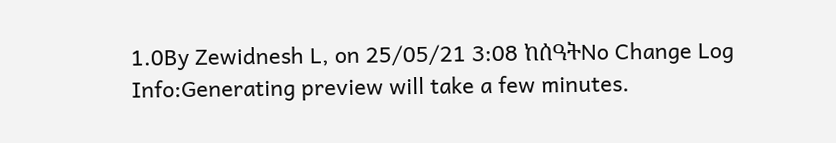1.0By Zewidnesh L, on 25/05/21 3:08 ከሰዓትNo Change Log
Info:Generating preview will take a few minutes.